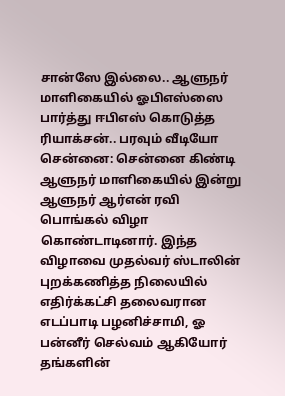சான்ஸே இல்லை.. ஆளுநர் மாளிகையில் ஓபிஎஸ்ஸை பார்த்து ஈபிஎஸ் கொடுத்த ரியாக்சன்.. பரவும் வீடியோ
சென்னை: சென்னை கிண்டி ஆளுநர் மாளிகையில் இன்று ஆளுநர் ஆர்என் ரவி பொங்கல் விழா கொண்டாடினார். இந்த விழாவை முதல்வர் ஸ்டாலின் புறக்கணித்த நிலையில் எதிர்க்கட்சி தலைவரான எடப்பாடி பழனிச்சாமி, ஓ பன்னீர் செல்வம் ஆகியோர் தங்களின்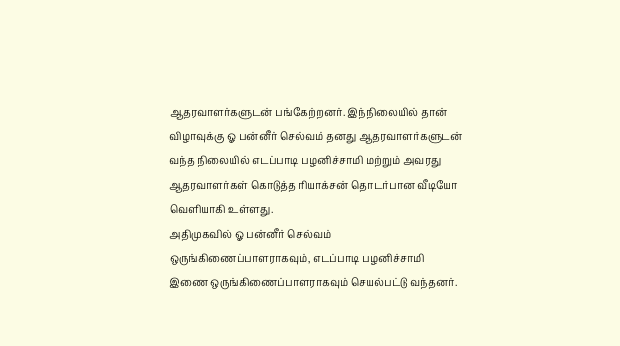ஆதரவாளர்களுடன் பங்கேற்றனர். இந்நிலையில் தான் விழாவுக்கு ஓ பன்னீர் செல்வம் தனது ஆதரவாளர்களுடன் வந்த நிலையில் எடப்பாடி பழனிச்சாமி மற்றும் அவரது ஆதரவாளர்கள் கொடுத்த ரியாக்சன் தொடர்பான வீடியோ வெளியாகி உள்ளது.
அதிமுகவில் ஓ பன்னீர் செல்வம் ஒருங்கிணைப்பாளராகவும், எடப்பாடி பழனிச்சாமி இணை ஒருங்கிணைப்பாளராகவும் செயல்பட்டு வந்தனர்.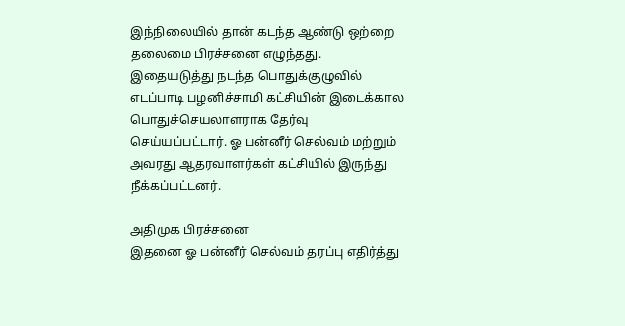இந்நிலையில் தான் கடந்த ஆண்டு ஒற்றை தலைமை பிரச்சனை எழுந்தது.
இதையடுத்து நடந்த பொதுக்குழுவில் எடப்பாடி பழனிச்சாமி கட்சியின் இடைக்கால பொதுச்செயலாளராக தேர்வு செய்யப்பட்டார். ஓ பன்னீர் செல்வம் மற்றும் அவரது ஆதரவாளர்கள் கட்சியில் இருந்து நீக்கப்பட்டனர்.

அதிமுக பிரச்சனை
இதனை ஓ பன்னீர் செல்வம் தரப்பு எதிர்த்து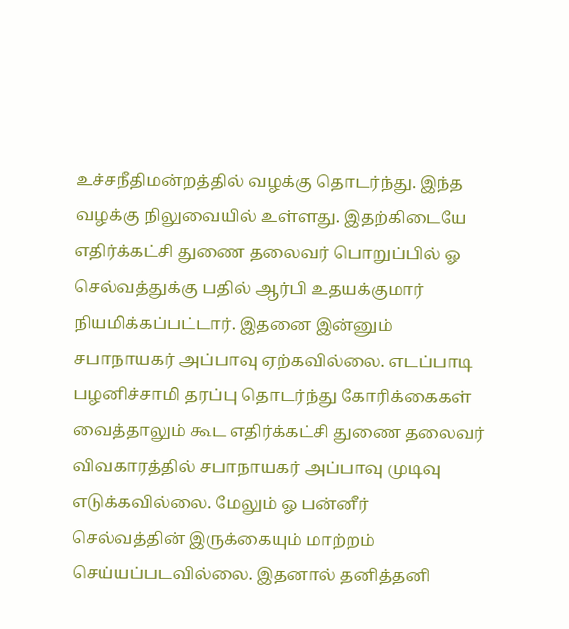உச்சநீதிமன்றத்தில் வழக்கு தொடர்ந்து. இந்த வழக்கு நிலுவையில் உள்ளது. இதற்கிடையே எதிர்க்கட்சி துணை தலைவர் பொறுப்பில் ஓ செல்வத்துக்கு பதில் ஆர்பி உதயக்குமார் நியமிக்கப்பட்டார். இதனை இன்னும் சபாநாயகர் அப்பாவு ஏற்கவில்லை. எடப்பாடி பழனிச்சாமி தரப்பு தொடர்ந்து கோரிக்கைகள் வைத்தாலும் கூட எதிர்க்கட்சி துணை தலைவர் விவகாரத்தில் சபாநாயகர் அப்பாவு முடிவு எடுக்கவில்லை. மேலும் ஓ பன்னீர் செல்வத்தின் இருக்கையும் மாற்றம் செய்யப்படவில்லை. இதனால் தனித்தனி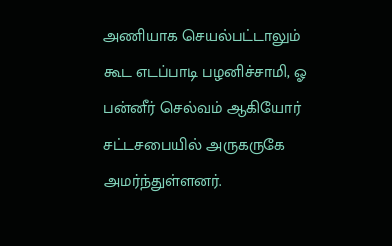அணியாக செயல்பட்டாலும் கூட எடப்பாடி பழனிச்சாமி, ஓ பன்னீர் செல்வம் ஆகியோர் சட்டசபையில் அருகருகே அமர்ந்துள்ளனர்.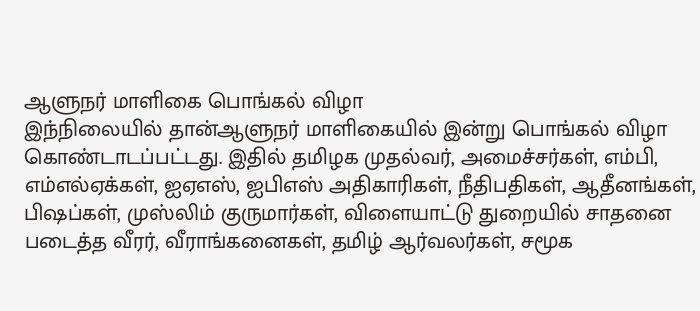ஆளுநர் மாளிகை பொங்கல் விழா
இந்நிலையில் தான்ஆளுநர் மாளிகையில் இன்று பொங்கல் விழா கொண்டாடப்பட்டது. இதில் தமிழக முதல்வர், அமைச்சர்கள், எம்பி, எம்எல்ஏக்கள், ஐஏஎஸ், ஐபிஎஸ் அதிகாரிகள், நீதிபதிகள், ஆதீனங்கள், பிஷப்கள், முஸ்லிம் குருமார்கள், விளையாட்டு துறையில் சாதனை படைத்த வீரர், வீராங்கனைகள், தமிழ் ஆர்வலர்கள், சமூக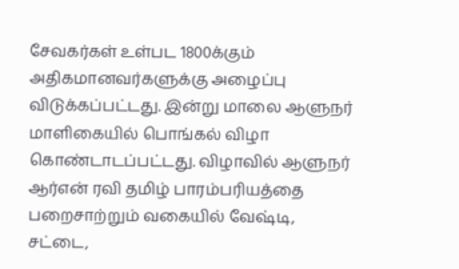சேவகர்கள் உள்பட 1800க்கும் அதிகமானவர்களுக்கு அழைப்பு விடுக்கப்பட்டது. இன்று மாலை ஆளுநர் மாளிகையில் பொங்கல் விழா கொண்டாடப்பட்டது. விழாவில் ஆளுநர் ஆர்என் ரவி தமிழ் பாரம்பரியத்தை பறைசாற்றும் வகையில் வேஷ்டி, சட்டை,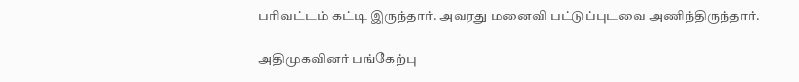பரிவட்டம் கட்டி இருந்தார். அவரது மனைவி பட்டுப்புடவை அணிந்திருந்தார்.

அதிமுகவினர் பங்கேற்பு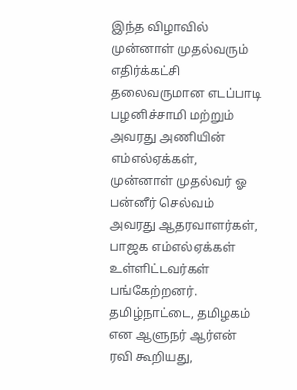இந்த விழாவில் முன்னாள் முதல்வரும் எதிர்க்கட்சி தலைவருமான எடப்பாடி பழனிச்சாமி மற்றும் அவரது அணியின் எம்எல்ஏக்கள், முன்னாள் முதல்வர் ஓ பன்னீர் செல்வம் அவரது ஆதரவாளர்கள், பாஜக எம்எல்ஏக்கள் உள்ளிட்டவர்கள் பங்கேற்றனர். தமிழ்நாட்டை, தமிழகம் என ஆளுநர் ஆர்என் ரவி கூறியது,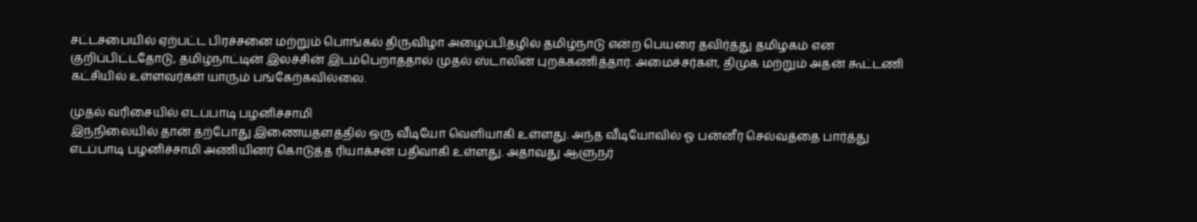சட்டசபையில் ஏற்பட்ட பிரச்சனை மற்றும் பொங்கல் திருவிழா அழைப்பிதழில் தமிழ்நாடு என்ற பெயரை தவிர்த்து தமிழகம் என குறிப்பிட்டதோடு, தமிழ்நாட்டின் இலச்சின் இடம்பெறாததால் முதல் ஸ்டாலின் புறக்கணித்தார். அமைச்சர்கள், திமுக மற்றும் அதன் கூட்டணி கட்சியில் உள்ளவர்கள் யாரும் பங்கேற்கவில்லை.

முதல் வரிசையில் எடப்பாடி பழனிச்சாமி
இந்நிலையில் தான் தற்போது இணையதளத்தில் ஒரு வீடியோ வெளியாகி உள்ளது. அந்த வீடியோவில் ஓ பன்னீர் செல்வத்தை பார்த்து எடப்பாடி பழனிச்சாமி அணியினர் கொடுத்த ரியாக்சன் பதிவாகி உள்ளது. அதாவது ஆளுநர்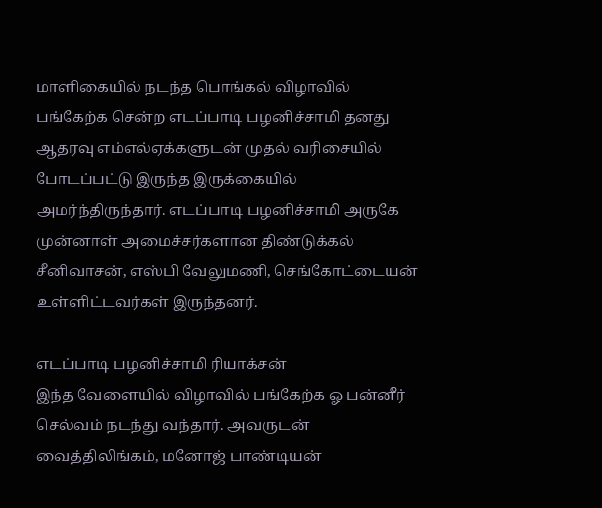மாளிகையில் நடந்த பொங்கல் விழாவில் பங்கேற்க சென்ற எடப்பாடி பழனிச்சாமி தனது ஆதரவு எம்எல்ஏக்களுடன் முதல் வரிசையில் போடப்பட்டு இருந்த இருக்கையில் அமர்ந்திருந்தார். எடப்பாடி பழனிச்சாமி அருகே முன்னாள் அமைச்சர்களான திண்டுக்கல் சீனிவாசன், எஸ்பி வேலுமணி, செங்கோட்டையன் உள்ளிட்டவர்கள் இருந்தனர்.

எடப்பாடி பழனிச்சாமி ரியாக்சன்
இந்த வேளையில் விழாவில் பங்கேற்க ஓ பன்னீர் செல்வம் நடந்து வந்தார். அவருடன் வைத்திலிங்கம், மனோஜ் பாண்டியன்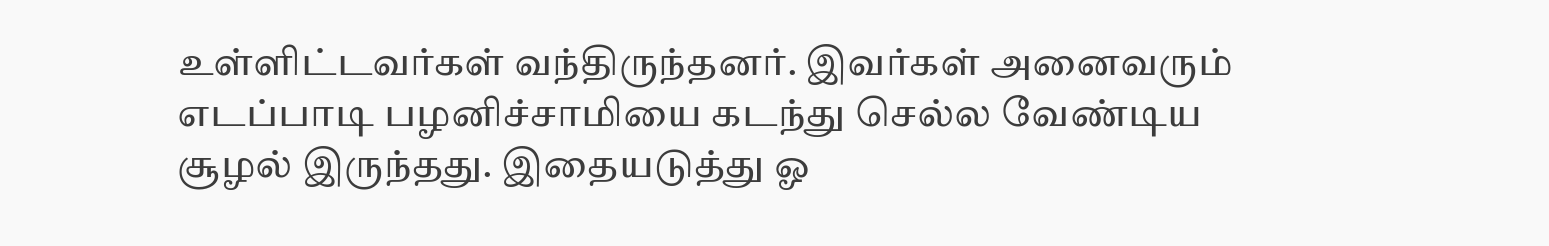உள்ளிட்டவர்கள் வந்திருந்தனர். இவர்கள் அனைவரும் எடப்பாடி பழனிச்சாமியை கடந்து செல்ல வேண்டிய சூழல் இருந்தது. இதையடுத்து ஓ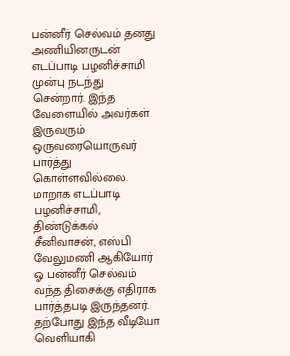பன்னீர் செல்வம் தனது அணியினருடன் எடப்பாடி பழனிச்சாமி முன்பு நடந்து சென்றார். இந்த வேளையில் அவர்கள் இருவரும் ஒருவரையொருவர் பார்த்து கொள்ளவில்லை. மாறாக எடப்பாடி பழனிச்சாமி, திண்டுக்கல் சீனிவாசன், எஸ்பி வேலுமணி ஆகியோர் ஓ பன்னீர் செல்வம் வந்த திசைக்கு எதிராக பார்த்தபடி இருந்தனர். தற்போது இந்த வீடியோ வெளியாகி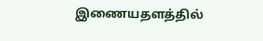இணையதளத்தில்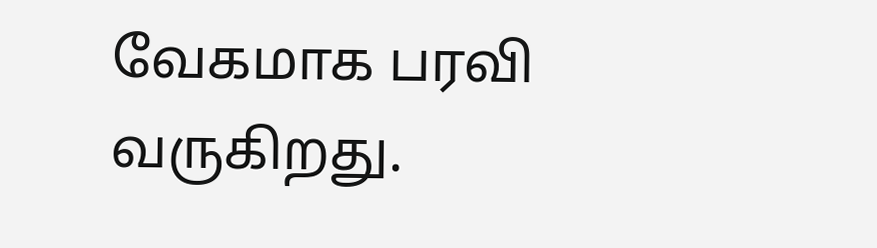வேகமாக பரவி வருகிறது.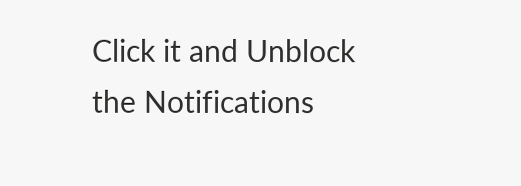Click it and Unblock the Notifications